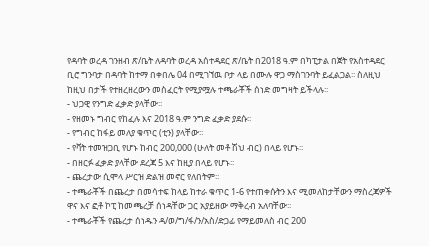የዳባት ወረዳ ገንዘብ ጽ/ቤት ለዳባት ወረዳ አሰተዳደር ጽ/ቤት በ2018 ዓ.ም በካፒታል በጀት የአስተዳደር ቢሮ ግንባታ በዳባት ከተማ በቀበሌ 04 በሚገኘዉ ቦታ ላይ በሙሉ ዋጋ ማስገንባት ይፈልጋል፡፡ ስለዚህ ከዚህ በታች የተዘረዘረውን መስፈርት የሚያሟሉ ተጫራቾች ሰነድ መግዛት ይችላሉ፡፡
- ህጋዊ የንግድ ፈቃድ ያላቸው፡፡
- የዘመኑ ግብር የከፈሉ እና 2018 ዓ.ም ንግድ ፈቃድ ያደሱ፡፡
- የግብር ከፋይ መለያ ቁጥር (ቲን) ያላቸው፡፡
- የቫት ተመዝጋቢ የሆኑ ከብር 200,000 (ሁለት መቶ ሽህ ብር) በላይ የሆኑ፡፡
- በዘርፉ ፈቃድ ያላቸው ደረጃ 5 እና ከዚያ በላይ የሆኑ፡፡
- ጨረታው ሲሞላ ሥርዝ ድልዝ መኖር የለበትም፡፡
- ተጫራቾች በጨረታ በመሳተፍ ከላይ ከተራ ቁጥር 1-6 የተጠቀሱትን እና ሚመለከታቸውን ማስረጃዎች ዋና እና ፎቶ ኮፒ ከመጫረቻ ሰነዳቸው ጋር አያይዘው ማቅረብ አለባቸው፡፡
- ተጫራቾች የጨረታ ሰነዱን ዳ/ወ/ግ/ፋ/ን/አስ/ድጋፊ የማይመለስ ብር 200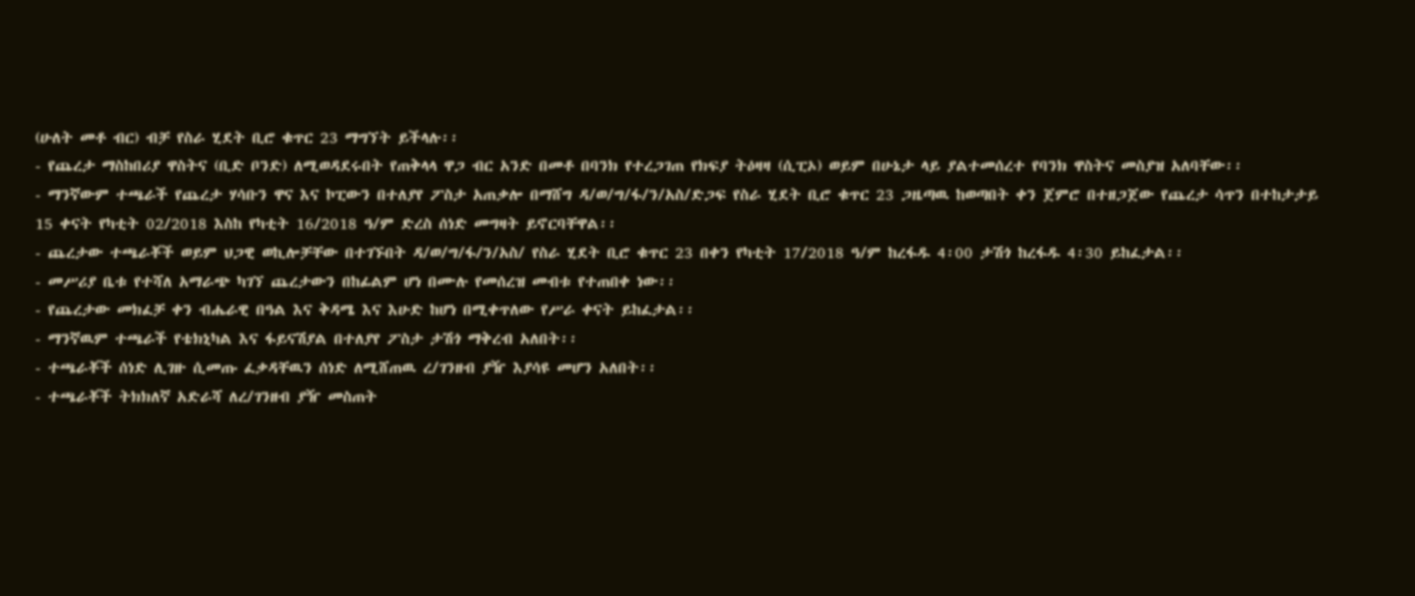(ሁለት መቶ ብር) ብቻ የስራ ሂደት ቢሮ ቁጥር 23 ማግኘት ይችላሉ፡፡
- የጨረታ ማስከበሪያ ዋስትና (ቢድ ቦንድ) ለሚወዳደሩበት የጠቅላላ ዋጋ ብር አንድ በመቶ በባንክ የተረጋገጠ የክፍያ ትዕዛዛ (ሲፒኦ) ወይም በሁኔታ ላይ ያልተመሰረተ የባንክ ዋስትና መስያዝ አለባቸው፡፡
- ማንኛውም ተጫራች የጨረታ ሃሳቡን ዋና እና ኮፒውን በተለያየ ፖስታ አጠቃሎ በማሸግ ዳ/ወ/ግ/ፋ/ን/አስ/ድጋፍ የስራ ሂደት ቢሮ ቁጥር 23 ጋዜጣዉ ከወጣበት ቀን ጀምሮ በተዘጋጀው የጨረታ ሳጥን በተከታታይ 15 ቀናት የካቲት 02/2018 እስከ የካቲት 16/2018 ዓ/ም ድረስ ሰነድ መግዛት ይኖርባቸዋል፡፡
- ጨረታው ተጫራቾች ወይም ህጋዊ ወኪሎቻቸው በተገኙበት ዳ/ወ/ግ/ፋ/ን/አስ/ የስራ ሂደት ቢሮ ቁጥር 23 በቀን የካቲት 17/2018 ዓ/ም ከረፋዱ 4፡00 ታሽጎ ከረፋዱ 4፡30 ይከፈታል፡፡
- መሥሪያ ቤቱ የተሻለ አማራጭ ካገኘ ጨረታውን በከፊልም ሆነ በሙሉ የመሰረዝ መብቱ የተጠበቀ ነው፡፡
- የጨረታው መክፈቻ ቀን ብሔራዊ በዓል እና ቅዳሜ እና እሁድ ከሆነ በሚቀጥለው የሥራ ቀናት ይከፈታል፡፡
- ማንኛዉም ተጫራች የቴክኒካል እና ፋይናሽያል በተለያየ ፖስታ ታሽጎ ማቅረብ አለበት፡፡
- ተጫራቾች ሰነድ ሊገዙ ሲመጡ ፈቃዳቸዉን ሰነድ ለሚሸጠዉ ረ/ገንዘብ ያዥ እያሳዩ መሆን አለበት፡፡
- ተጫራቾች ትክክለኛ አድራሻ ለረ/ገንዘብ ያዥ መስጠት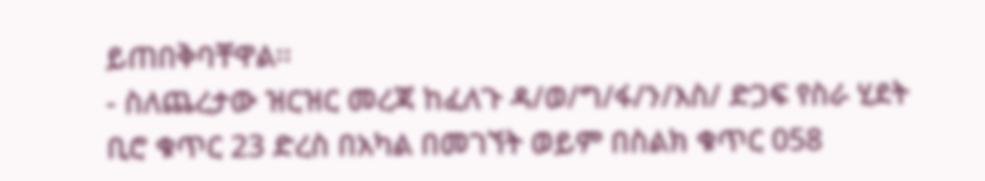ይጠበቅባቸዋል፡፡
- ስለጨረታው ዝርዝር መረጃ ከፈለጉ ዳ/ወ/ግ/ፋ/ን/እስ/ ድጋፍ የስራ ሂደት ቢሮ ቁጥር 23 ድረስ በአካል በመገኘት ወይም በስልክ ቁጥር 058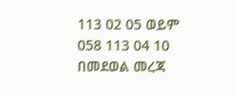113 02 05 ወይም 058 113 04 10 በመደወል መረጃ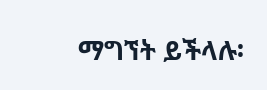ማግኘት ይችላሉ፡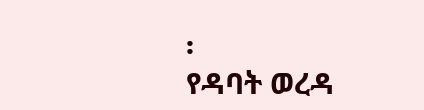፡
የዳባት ወረዳ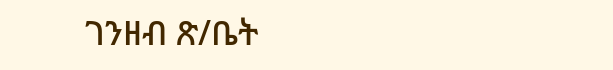ገንዘብ ጽ/ቤት